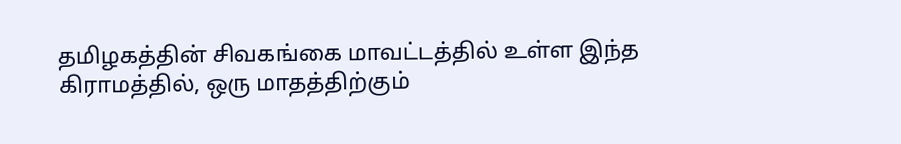தமிழகத்தின் சிவகங்கை மாவட்டத்தில் உள்ள இந்த கிராமத்தில், ஒரு மாதத்திற்கும்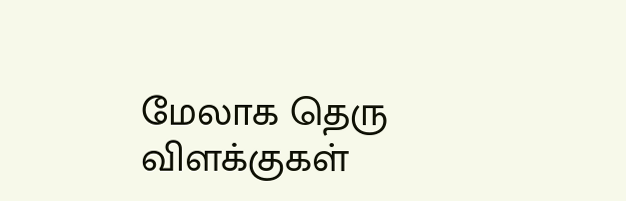மேலாக தெரு விளக்குகள்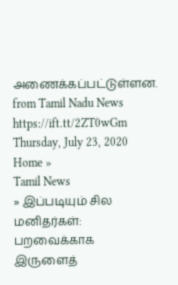அணைக்கப்பட்டுள்ளன.
from Tamil Nadu News https://ift.tt/2ZT0wGm
Thursday, July 23, 2020
Home »
Tamil News
» இப்படியும் சில மனிதர்கள்: பறவைக்காக இருளைத்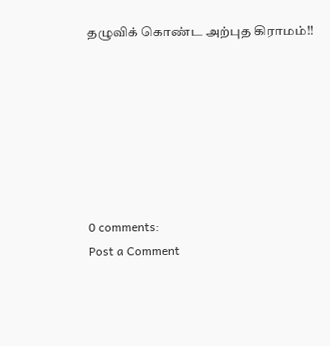தழுவிக் கொண்ட அற்புத கிராமம்!!







0 comments:
Post a Comment